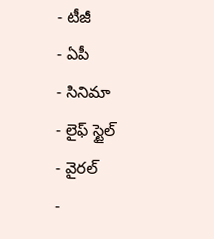- టీజీ
- ఏపీ
- సినిమా
- లైఫ్ స్టైల్
- వైరల్
-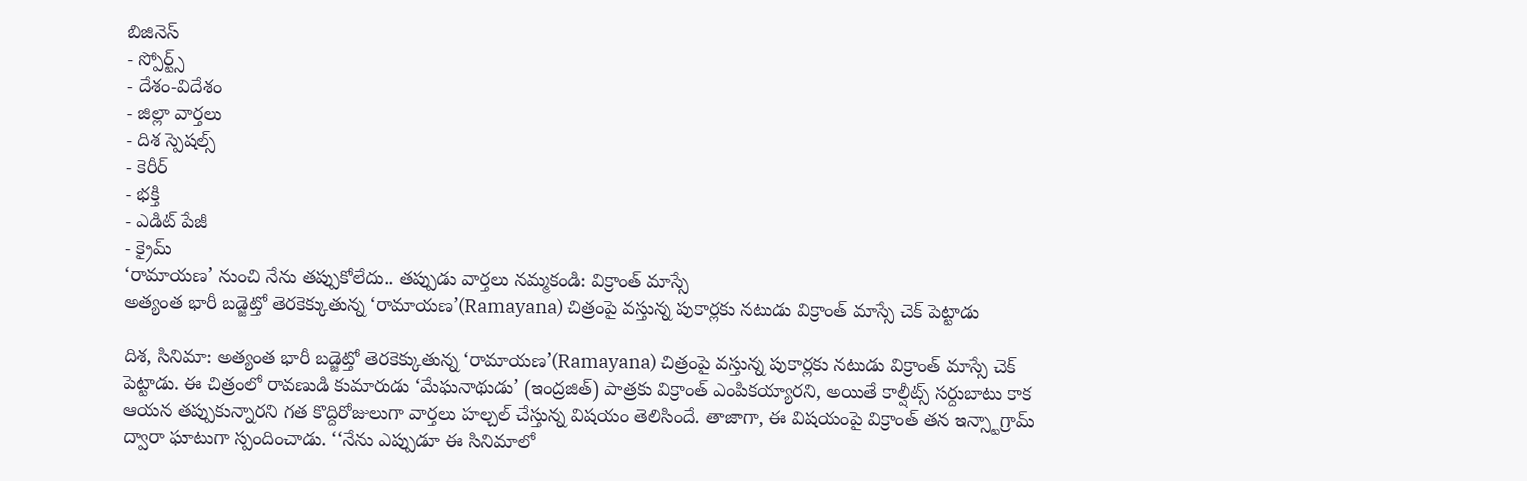బిజినెస్
- స్పోర్ట్స్
- దేశం-విదేశం
- జిల్లా వార్తలు
- దిశ స్పెషల్స్
- కెరీర్
- భక్తి
- ఎడిట్ పేజీ
- క్రైమ్
‘రామాయణ’ నుంచి నేను తప్పుకోలేదు.. తప్పుడు వార్తలు నమ్మకండి: విక్రాంత్ మాస్సే
అత్యంత భారీ బడ్జెట్తో తెరకెక్కుతున్న ‘రామాయణ’(Ramayana) చిత్రంపై వస్తున్న పుకార్లకు నటుడు విక్రాంత్ మాస్సే చెక్ పెట్టాడు

దిశ, సినిమా: అత్యంత భారీ బడ్జెట్తో తెరకెక్కుతున్న ‘రామాయణ’(Ramayana) చిత్రంపై వస్తున్న పుకార్లకు నటుడు విక్రాంత్ మాస్సే చెక్ పెట్టాడు. ఈ చిత్రంలో రావణుడి కుమారుడు ‘మేఘనాథుడు’ (ఇంద్రజిత్) పాత్రకు విక్రాంత్ ఎంపికయ్యారని, అయితే కాల్షీట్స్ సర్దుబాటు కాక ఆయన తప్పుకున్నారని గత కొద్దిరోజులుగా వార్తలు హల్చల్ చేస్తున్న విషయం తెలిసిందే. తాజాగా, ఈ విషయంపై విక్రాంత్ తన ఇన్స్టాగ్రామ్ ద్వారా ఘాటుగా స్పందించాడు. ‘‘నేను ఎప్పుడూ ఈ సినిమాలో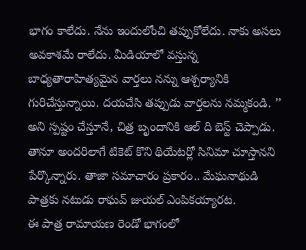భాగం కాలేదు. నేను ఇందులోంచి తప్పుకోలేదు. నాకు అసలు అవకాశమే రాలేదు. మీడియాలో వస్తున్న బాధ్యతారాహిత్యమైన వార్తలు నన్ను ఆశ్చర్యానికి గురిచేస్తున్నాయి. దయచేసి తప్పుడు వార్తలను నమ్మకండి. ’’ అని స్పష్టం చేస్తూనే, చిత్ర బృందానికి ఆల్ ది బెస్ట్ చెప్పాడు. తానూ అందరిలాగే టికెట్ కొని థియేటర్లో సినిమా చూస్తానని పేర్కొన్నారు. తాజా సమాచారం ప్రకారం.. మేఘనాథుడి పాత్రకు నటుడు రాఘవ్ జుయల్ ఎంపికయ్యారట.
ఈ పాత్ర రామాయణ రెండో భాగంలో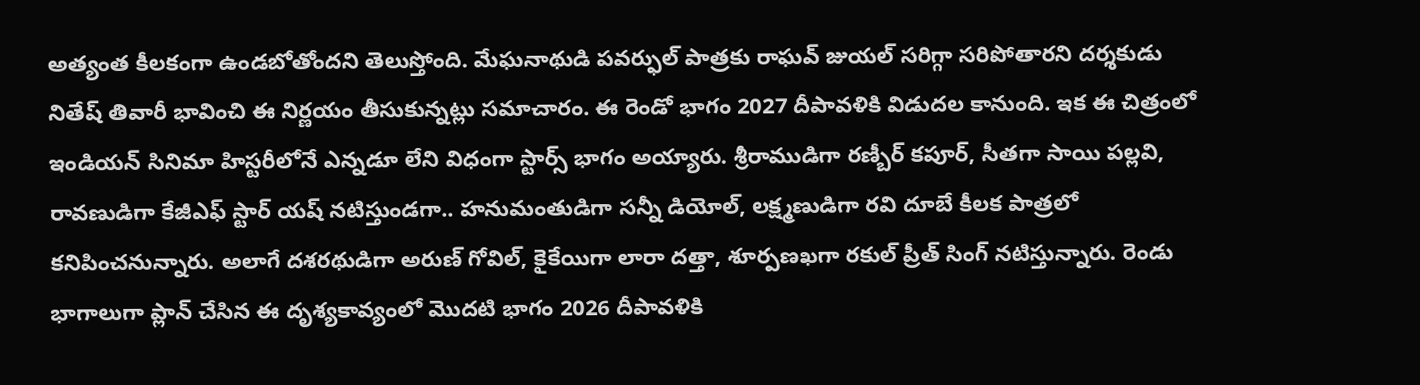అత్యంత కీలకంగా ఉండబోతోందని తెలుస్తోంది. మేఘనాథుడి పవర్ఫుల్ పాత్రకు రాఘవ్ జుయల్ సరిగ్గా సరిపోతారని దర్శకుడు నితేష్ తివారీ భావించి ఈ నిర్ణయం తీసుకున్నట్లు సమాచారం. ఈ రెండో భాగం 2027 దీపావళికి విడుదల కానుంది. ఇక ఈ చిత్రంలో ఇండియన్ సినిమా హిస్టరీలోనే ఎన్నడూ లేని విధంగా స్టార్స్ భాగం అయ్యారు. శ్రీరాముడిగా రణ్బీర్ కపూర్, సీతగా సాయి పల్లవి, రావణుడిగా కేజీఎఫ్ స్టార్ యష్ నటిస్తుండగా.. హనుమంతుడిగా సన్నీ డియోల్, లక్ష్మణుడిగా రవి దూబే కీలక పాత్రలో కనిపించనున్నారు. అలాగే దశరథుడిగా అరుణ్ గోవిల్, కైకేయిగా లారా దత్తా, శూర్పణఖగా రకుల్ ప్రీత్ సింగ్ నటిస్తున్నారు. రెండు భాగాలుగా ప్లాన్ చేసిన ఈ దృశ్యకావ్యంలో మొదటి భాగం 2026 దీపావళికి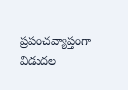ప్రపంచవ్యాప్తంగా విడుదల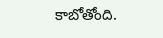కాబోతోంది.